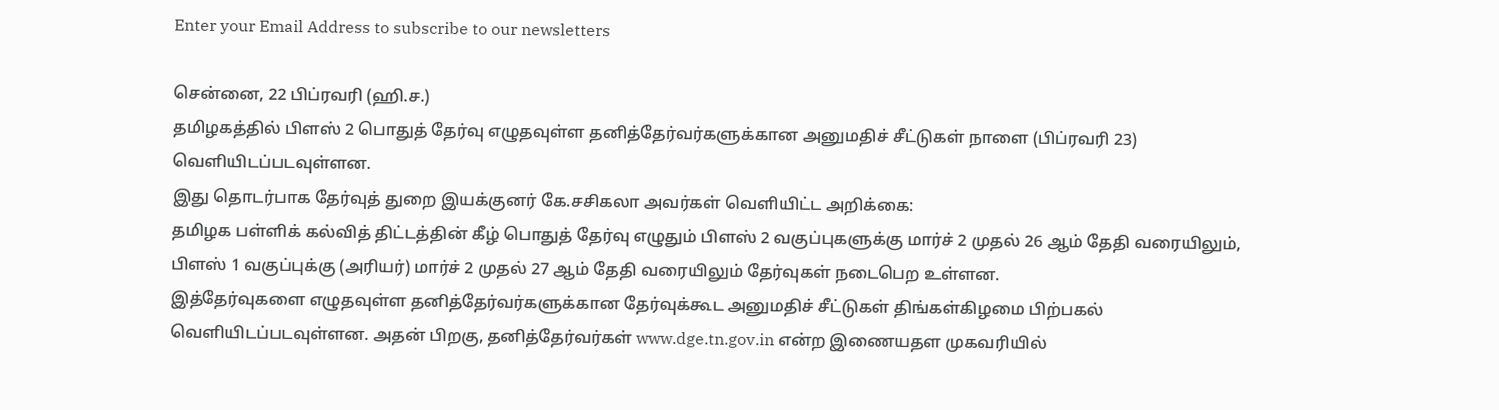Enter your Email Address to subscribe to our newsletters

சென்னை, 22 பிப்ரவரி (ஹி.ச.)
தமிழகத்தில் பிளஸ் 2 பொதுத் தேர்வு எழுதவுள்ள தனித்தேர்வர்களுக்கான அனுமதிச் சீட்டுகள் நாளை (பிப்ரவரி 23) வெளியிடப்படவுள்ளன.
இது தொடர்பாக தேர்வுத் துறை இயக்குனர் கே.சசிகலா அவர்கள் வெளியிட்ட அறிக்கை:
தமிழக பள்ளிக் கல்வித் திட்டத்தின் கீழ் பொதுத் தேர்வு எழுதும் பிளஸ் 2 வகுப்புகளுக்கு மார்ச் 2 முதல் 26 ஆம் தேதி வரையிலும், பிளஸ் 1 வகுப்புக்கு (அரியர்) மார்ச் 2 முதல் 27 ஆம் தேதி வரையிலும் தேர்வுகள் நடைபெற உள்ளன.
இத்தேர்வுகளை எழுதவுள்ள தனித்தேர்வர்களுக்கான தேர்வுக்கூட அனுமதிச் சீட்டுகள் திங்கள்கிழமை பிற்பகல் வெளியிடப்படவுள்ளன. அதன் பிறகு, தனித்தேர்வர்கள் www.dge.tn.gov.in என்ற இணையதள முகவரியில்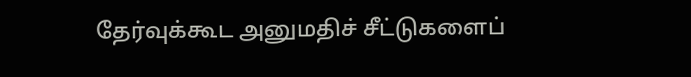தேர்வுக்கூட அனுமதிச் சீட்டுகளைப்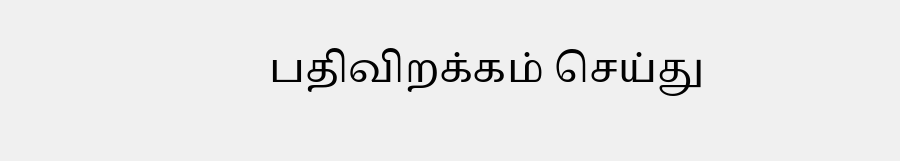பதிவிறக்கம் செய்து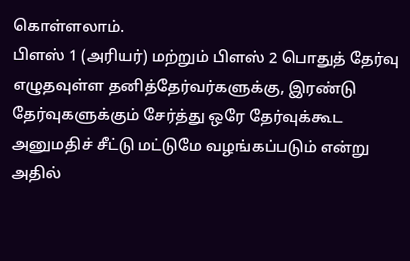கொள்ளலாம்.
பிளஸ் 1 (அரியர்) மற்றும் பிளஸ் 2 பொதுத் தேர்வு எழுதவுள்ள தனித்தேர்வர்களுக்கு, இரண்டு தேர்வுகளுக்கும் சேர்த்து ஒரே தேர்வுக்கூட அனுமதிச் சீட்டு மட்டுமே வழங்கப்படும் என்று அதில்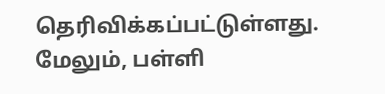தெரிவிக்கப்பட்டுள்ளது.
மேலும், பள்ளி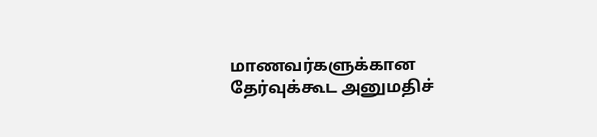மாணவர்களுக்கான தேர்வுக்கூட அனுமதிச்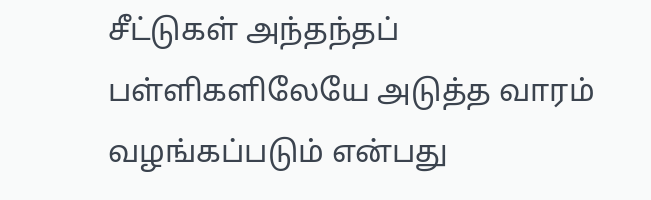சீட்டுகள் அந்தந்தப் பள்ளிகளிலேயே அடுத்த வாரம் வழங்கப்படும் என்பது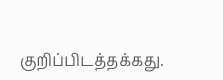குறிப்பிடத்தக்கது.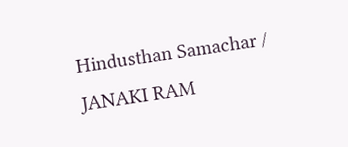Hindusthan Samachar / JANAKI RAM